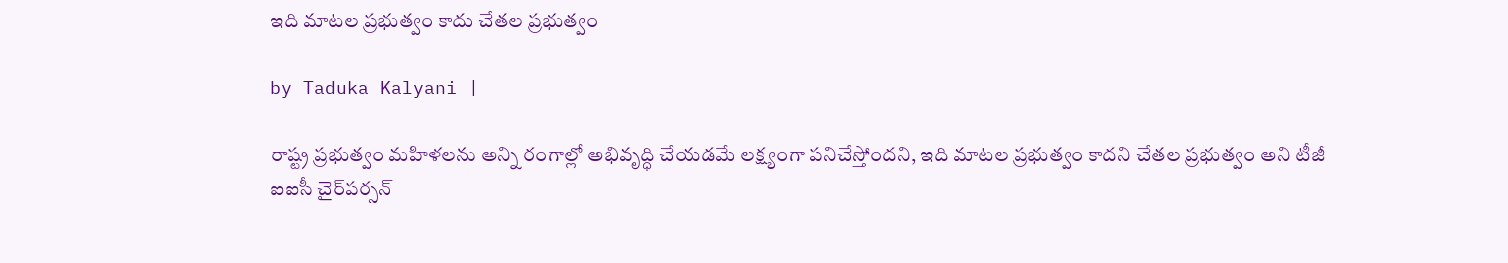ఇది మాటల ప్రభుత్వం కాదు చేతల ప్రభుత్వం

by Taduka Kalyani |

రాష్ట్ర ప్రభుత్వం మహిళలను అన్ని రంగాల్లో అభివృద్ధి చేయడమే లక్ష్యంగా పనిచేస్తోందని, ఇది మాటల ప్రభుత్వం కాదని చేతల ప్రభుత్వం అని టీజీ ఐఐసీ చైర్‌పర్సన్‌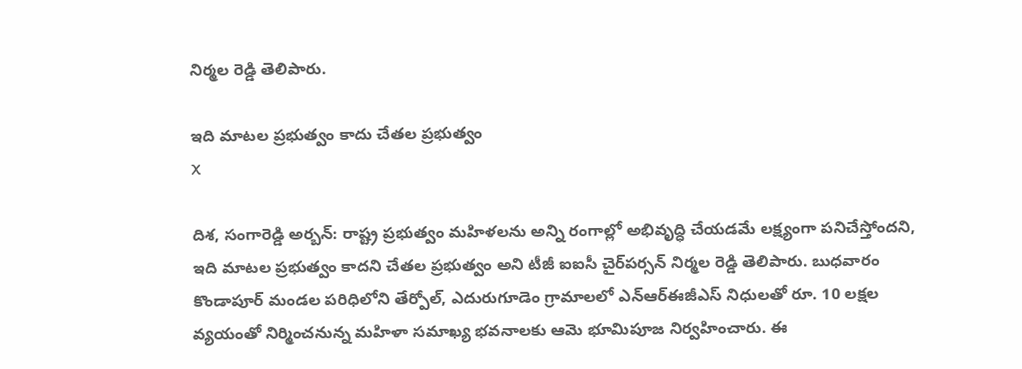నిర్మల రెడ్డి తెలిపారు.

ఇది మాటల ప్రభుత్వం కాదు చేతల ప్రభుత్వం
X

దిశ, సంగారెడ్డి అర్బన్: రాష్ట్ర ప్రభుత్వం మహిళలను అన్ని రంగాల్లో అభివృద్ధి చేయడమే లక్ష్యంగా పనిచేస్తోందని, ఇది మాటల ప్రభుత్వం కాదని చేతల ప్రభుత్వం అని టీజీ ఐఐసీ చైర్‌పర్సన్‌ నిర్మల రెడ్డి తెలిపారు. బుధవారం కొండాపూర్ మండల పరిధిలోని తేర్పోల్, ఎదురుగూడెం గ్రామాలలో ఎన్‌ఆర్‌ఈజీఎస్‌ నిధులతో రూ. 10 లక్షల వ్యయంతో నిర్మించనున్న మహిళా సమాఖ్య భవనాలకు ఆమె భూమిపూజ నిర్వహించారు. ఈ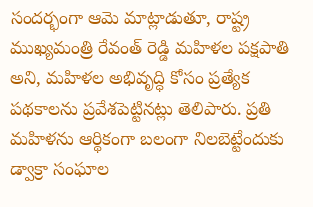సందర్భంగా ఆమె మాట్లాడుతూ, రాష్ట్ర ముఖ్యమంత్రి రేవంత్ రెడ్డి మహిళల పక్షపాతి అని, మహిళల అభివృద్ధి కోసం ప్రత్యేక పథకాలను ప్రవేశపెట్టినట్లు తెలిపారు. ప్రతి మహిళను ఆర్థికంగా బలంగా నిలబెట్టేందుకు డ్వాక్రా సంఘాల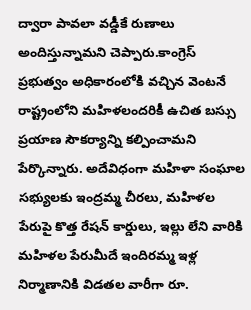ద్వారా పావలా వడ్డీకే రుణాలు అందిస్తున్నామని చెప్పారు.కాంగ్రెస్ ప్రభుత్వం అధికారంలోకి వచ్చిన వెంటనే రాష్ట్రంలోని మహిళలందరికీ ఉచిత బస్సు ప్రయాణ సౌకర్యాన్ని కల్పించామని పేర్కొన్నారు. అదేవిధంగా మహిళా సంఘాల సభ్యులకు ఇంద్రమ్మ చీరలు, మహిళల పేరుపై కొత్త రేషన్ కార్డులు, ఇల్లు లేని వారికి మహిళల పేరుమీదే ఇందిరమ్మ ఇళ్ల నిర్మాణానికి విడతల వారీగా రూ.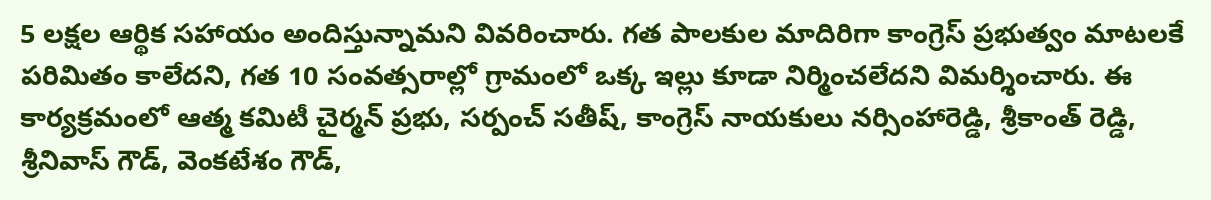5 లక్షల ఆర్థిక సహాయం అందిస్తున్నామని వివరించారు. గత పాలకుల మాదిరిగా కాంగ్రెస్ ప్రభుత్వం మాటలకే పరిమితం కాలేదని, గత 10 సంవత్సరాల్లో గ్రామంలో ఒక్క ఇల్లు కూడా నిర్మించలేదని విమర్శించారు. ఈ కార్యక్రమంలో ఆత్మ కమిటీ చైర్మన్ ప్రభు, సర్పంచ్ సతీష్, కాంగ్రెస్ నాయకులు నర్సింహారెడ్డి, శ్రీకాంత్ రెడ్డి, శ్రీనివాస్ గౌడ్, వెంకటేశం గౌడ్,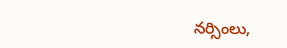నర్సింలు,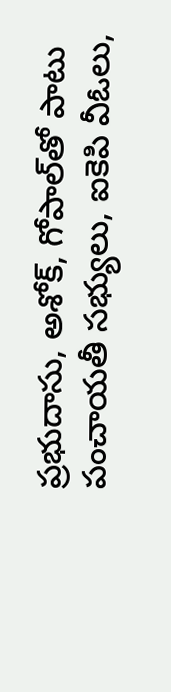ప్రభుదాసు, అశోక్, గోపాల్‌తో పాటు పంచాయతీ సభ్యులు, ఐకెపి వీఓలు,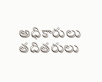అధికారులు తదితరులు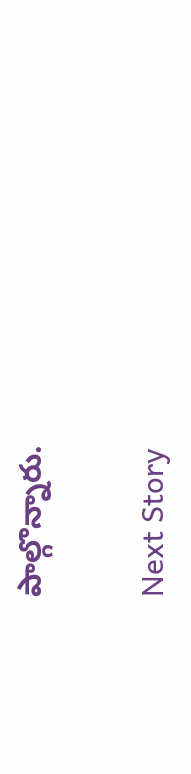పాల్గొన్నారు.

Next Story